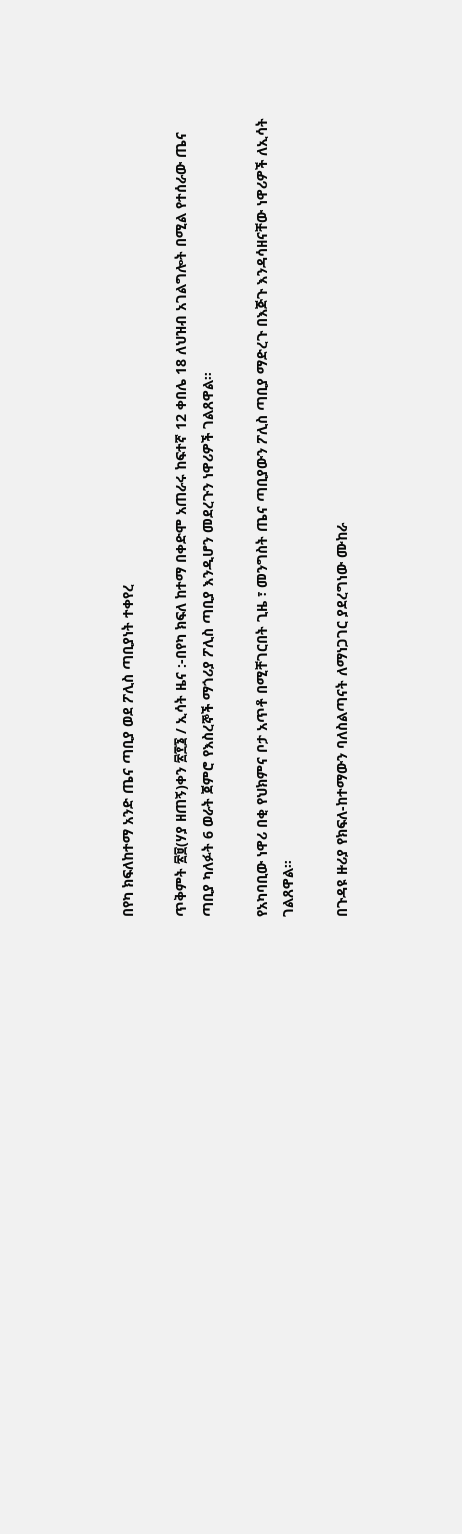በየካ ክፍለከተማ አንድ ጤና ጣቢያ ወደ ፖሊስ ጣቢያነት ተቀየረ

ጥቅምት ፳፱(ሃያ ዘጠኝ)ቀን ፳፻፮ / ኢሳት ዜና :-በየካ ክፍለ ከተማ በቀድሞ አጠራሩ ከፍተኛ 12 ቀበሌ 18 ለህዝብ አገልግሎት በሚል የተሰራው ጤና ጣቢያ ካለፉት 6 ወራት ጀምሮ የእስረኞች ማጎሪያ ፖሊስ ጣቢያ እንዲሆን መደረጉን ነዋሪዎች ገልጸዋል።

የአካባቢው ነዋሪ በቂ የህክምና ቦታ አጥቶ በሚቸገርበት ጊዜ ፣ መንግስት ጤና ጣቢያውን ፖሊስ ጣቢያ ማድረጉ በእጅጉ እንዳሳዘናቸው ነዋሪዎች ለኢሳት ገልጸዋል።

በጉዳዩ ዙሪያ የክፍለ-ከተማውን ባለስልጣናት ለማነጋገር ያደረግነው ሙከራ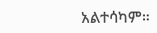አልተሳካም።